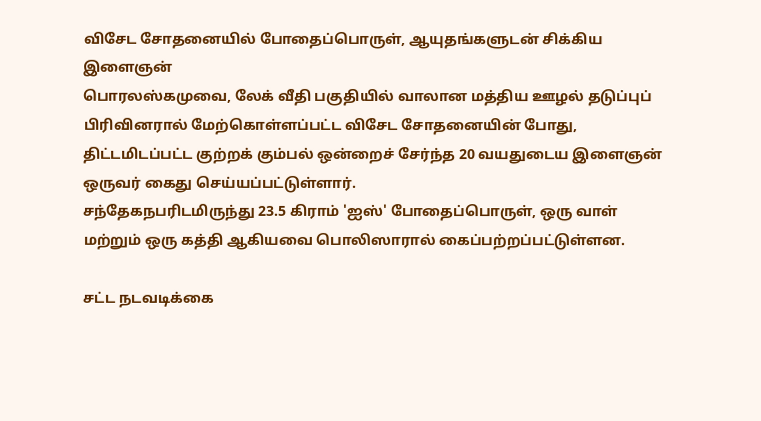விசேட சோதனையில் போதைப்பொருள், ஆயுதங்களுடன் சிக்கிய இளைஞன்
பொரலஸ்கமுவை, லேக் வீதி பகுதியில் வாலான மத்திய ஊழல் தடுப்புப் பிரிவினரால் மேற்கொள்ளப்பட்ட விசேட சோதனையின் போது, திட்டமிடப்பட்ட குற்றக் கும்பல் ஒன்றைச் சேர்ந்த 20 வயதுடைய இளைஞன் ஒருவர் கைது செய்யப்பட்டுள்ளார்.
சந்தேகநபரிடமிருந்து 23.5 கிராம் 'ஐஸ்' போதைப்பொருள், ஒரு வாள் மற்றும் ஒரு கத்தி ஆகியவை பொலிஸாரால் கைப்பற்றப்பட்டுள்ளன.

சட்ட நடவடிக்கை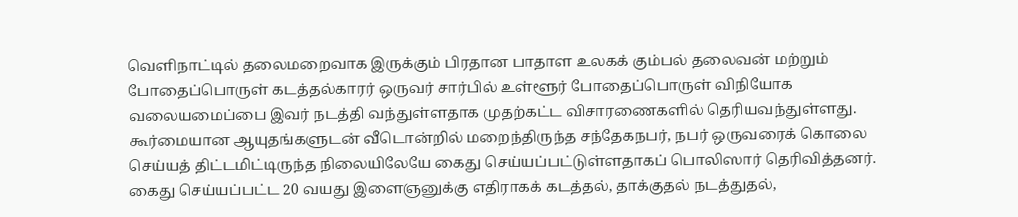வெளிநாட்டில் தலைமறைவாக இருக்கும் பிரதான பாதாள உலகக் கும்பல் தலைவன் மற்றும் போதைப்பொருள் கடத்தல்காரர் ஒருவர் சார்பில் உள்ளூர் போதைப்பொருள் விநியோக வலையமைப்பை இவர் நடத்தி வந்துள்ளதாக முதற்கட்ட விசாரணைகளில் தெரியவந்துள்ளது.
கூர்மையான ஆயுதங்களுடன் வீடொன்றில் மறைந்திருந்த சந்தேகநபர், நபர் ஒருவரைக் கொலை செய்யத் திட்டமிட்டிருந்த நிலையிலேயே கைது செய்யப்பட்டுள்ளதாகப் பொலிஸார் தெரிவித்தனர்.
கைது செய்யப்பட்ட 20 வயது இளைஞனுக்கு எதிராகக் கடத்தல், தாக்குதல் நடத்துதல்,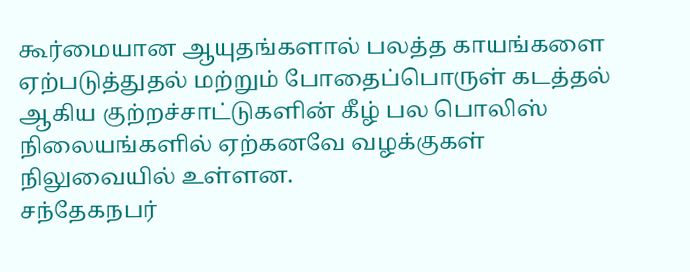கூர்மையான ஆயுதங்களால் பலத்த காயங்களை ஏற்படுத்துதல் மற்றும் போதைப்பொருள் கடத்தல் ஆகிய குற்றச்சாட்டுகளின் கீழ் பல பொலிஸ் நிலையங்களில் ஏற்கனவே வழக்குகள் நிலுவையில் உள்ளன.
சந்தேகநபர்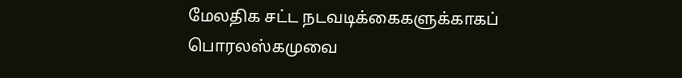மேலதிக சட்ட நடவடிக்கைகளுக்காகப் பொரலஸ்கமுவை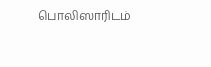பொலிஸாரிடம்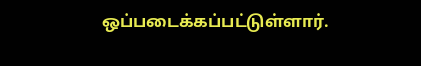ஒப்படைக்கப்பட்டுள்ளார்.